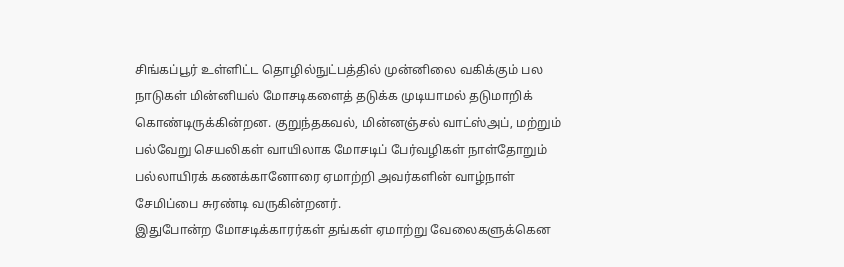சிங்கப்பூர் உள்ளிட்ட தொழில்நுட்பத்தில் முன்னிலை வகிக்கும் பல நாடுகள் மின்னியல் மோசடிகளைத் தடுக்க முடியாமல் தடுமாறிக் கொண்டிருக்கின்றன. குறுந்தகவல், மின்னஞ்சல் வாட்ஸ்அப், மற்றும் பல்வேறு செயலிகள் வாயிலாக மோசடிப் பேர்வழிகள் நாள்தோறும் பல்லாயிரக் கணக்கானோரை ஏமாற்றி அவர்களின் வாழ்நாள் சேமிப்பை சுரண்டி வருகின்றனர்.
இதுபோன்ற மோசடிக்காரர்கள் தங்கள் ஏமாற்று வேலைகளுக்கென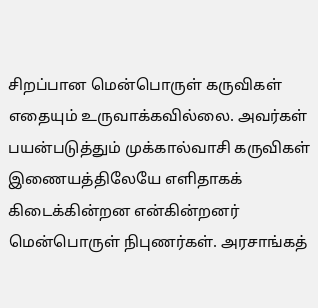சிறப்பான மென்பொருள் கருவிகள் எதையும் உருவாக்கவில்லை. அவர்கள் பயன்படுத்தும் முக்கால்வாசி கருவிகள் இணையத்திலேயே எளிதாகக் கிடைக்கின்றன என்கின்றனர் மென்பொருள் நிபுணர்கள். அரசாங்கத்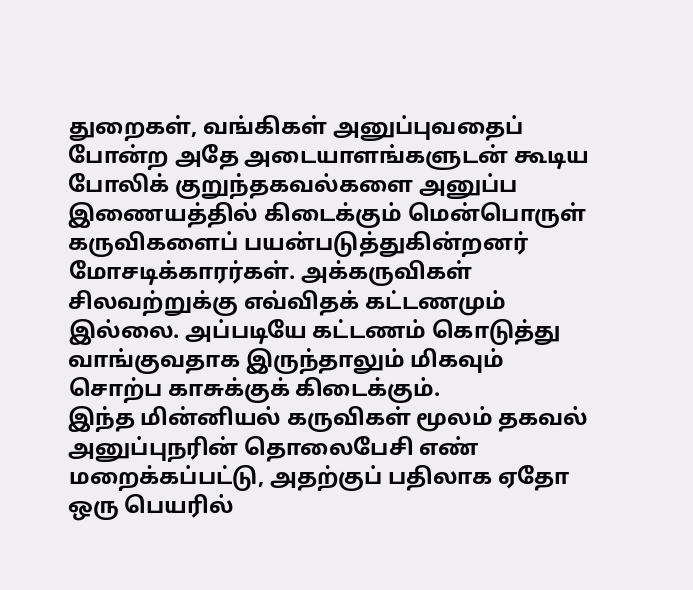துறைகள், வங்கிகள் அனுப்புவதைப் போன்ற அதே அடையாளங்களுடன் கூடிய போலிக் குறுந்தகவல்களை அனுப்ப இணையத்தில் கிடைக்கும் மென்பொருள் கருவிகளைப் பயன்படுத்துகின்றனர் மோசடிக்காரர்கள். அக்கருவிகள் சிலவற்றுக்கு எவ்விதக் கட்டணமும் இல்லை. அப்படியே கட்டணம் கொடுத்து வாங்குவதாக இருந்தாலும் மிகவும் சொற்ப காசுக்குக் கிடைக்கும்.
இந்த மின்னியல் கருவிகள் மூலம் தகவல் அனுப்புநரின் தொலைபேசி எண் மறைக்கப்பட்டு, அதற்குப் பதிலாக ஏதோ ஒரு பெயரில்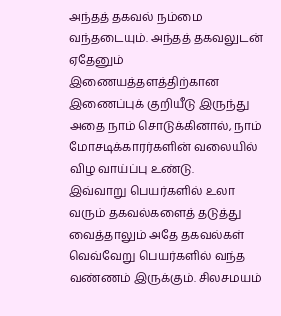அந்தத் தகவல் நம்மை வந்தடையும். அந்தத் தகவலுடன் ஏதேனும் இணையத்தளத்திற்கான இணைப்புக் குறியீடு இருந்து அதை நாம் சொடுக்கினால், நாம் மோசடிக்காரர்களின் வலையில் விழ வாய்ப்பு உண்டு.
இவ்வாறு பெயர்களில் உலா வரும் தகவல்களைத் தடுத்து வைத்தாலும் அதே தகவல்கள் வெவ்வேறு பெயர்களில் வந்த வண்ணம் இருக்கும். சிலசமயம்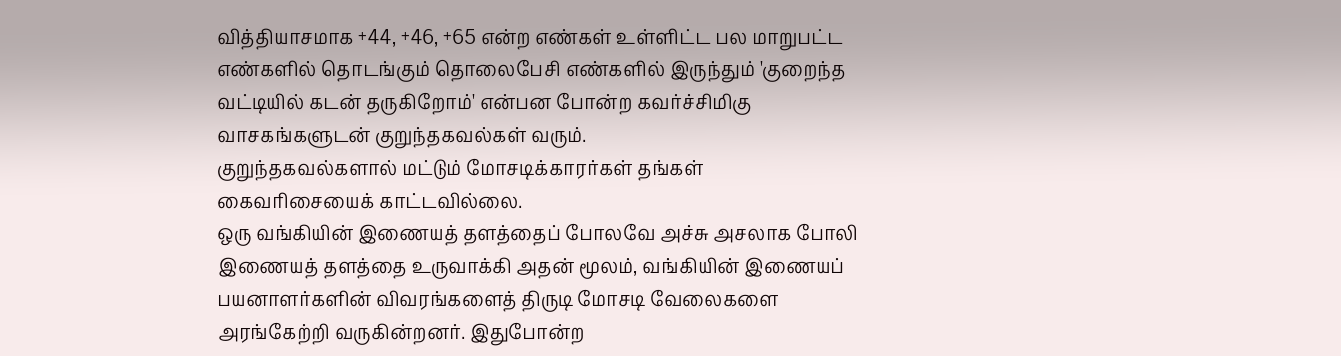வித்தியாசமாக +44, +46, +65 என்ற எண்கள் உள்ளிட்ட பல மாறுபட்ட எண்களில் தொடங்கும் தொலைபேசி எண்களில் இருந்தும் 'குறைந்த வட்டியில் கடன் தருகிறோம்' என்பன போன்ற கவர்ச்சிமிகு வாசகங்களுடன் குறுந்தகவல்கள் வரும்.
குறுந்தகவல்களால் மட்டும் மோசடிக்காரர்கள் தங்கள் கைவரிசையைக் காட்டவில்லை.
ஒரு வங்கியின் இணையத் தளத்தைப் போலவே அச்சு அசலாக போலி இணையத் தளத்தை உருவாக்கி அதன் மூலம், வங்கியின் இணையப் பயனாளர்களின் விவரங்களைத் திருடி மோசடி வேலைகளை அரங்கேற்றி வருகின்றனர். இதுபோன்ற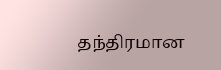தந்திரமான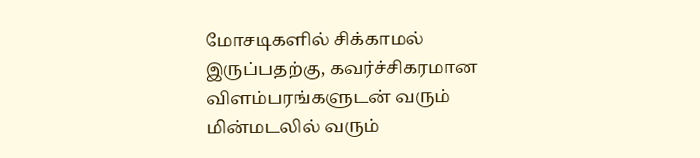மோசடிகளில் சிக்காமல் இருப்பதற்கு, கவர்ச்சிகரமான விளம்பரங்களுடன் வரும் மின்மடலில் வரும்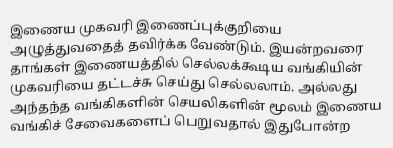இணைய முகவரி இணைப்புக்குறியை அழுத்துவதைத் தவிர்க்க வேண்டும். இயன்றவரை தாங்கள் இணையத்தில் செல்லக்கூடிய வங்கியின் முகவரியை தட்டச்சு செய்து செல்லலாம். அல்லது அந்தந்த வங்கிகளின் செயலிகளின் மூலம் இணைய வங்கிச் சேவைகளைப் பெறுவதால் இதுபோன்ற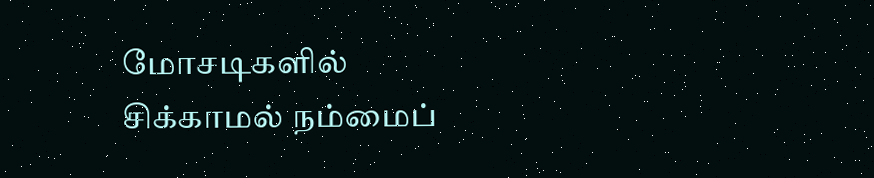மோசடிகளில் சிக்காமல் நம்மைப்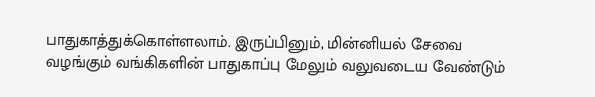பாதுகாத்துக்கொள்ளலாம். இருப்பினும், மின்னியல் சேவை வழங்கும் வங்கிகளின் பாதுகாப்பு மேலும் வலுவடைய வேண்டும்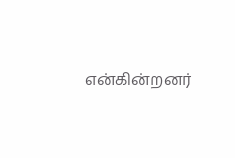என்கின்றனர்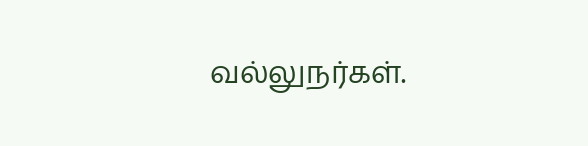வல்லுநர்கள்.